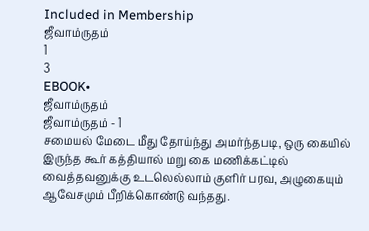Included in Membership
ஜீவாம்ருதம்
1
3
EBOOK•
ஜீவாம்ருதம்
ஜீவாம்ருதம் - 1
சமையல் மேடை மீது தோய்ந்து அமர்ந்தபடி, ஒரு கையில் இருந்த கூர் கத்தியால் மறு கை மணிக்கட்டில் வைத்தவனுக்கு உடலெல்லாம் குளிர் பரவ, அழுகையும் ஆவேசமும் பீறிக்கொண்டு வந்தது.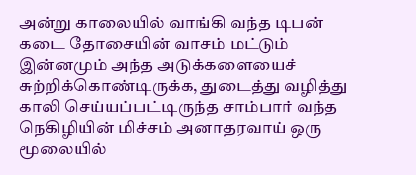அன்று காலையில் வாங்கி வந்த டிபன் கடை தோசையின் வாசம் மட்டும் இன்னமும் அந்த அடுக்களையைச் சுற்றிக்கொண்டிருக்க, துடைத்து வழித்து காலி செய்யப்பட்டிருந்த சாம்பார் வந்த நெகிழியின் மிச்சம் அனாதரவாய் ஒரு மூலையில்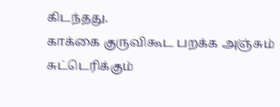கிடந்தது.
காக்கை குருவிகூட பறக்க அஞ்சும் சுட்டெரிக்கும்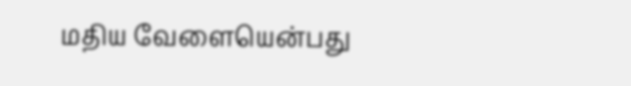மதிய வேளையென்பது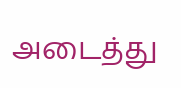அடைத்து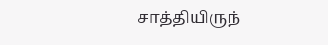சாத்தியிருந்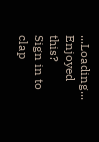...Loading...
Enjoyed this?
Sign in to clap